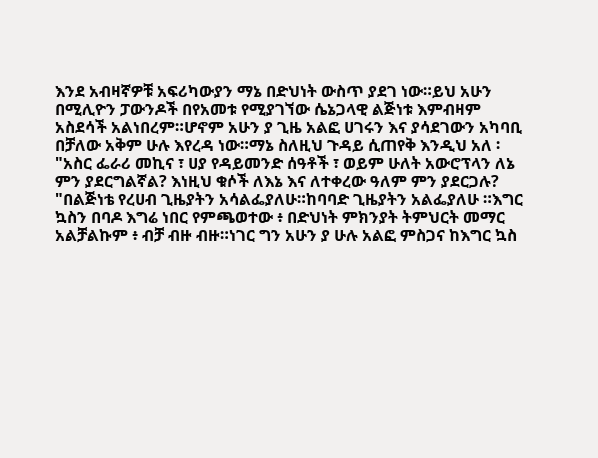እንደ አብዛኛዎቹ አፍሪካውያን ማኔ በድህነት ውስጥ ያደገ ነው።ይህ አሁን
በሚሊዮን ፓውንዶች በየአመቱ የሚያገኘው ሴኔጋላዊ ልጅነቱ እምብዛም
አስደሳች አልነበረም።ሆኖም አሁን ያ ጊዜ አልፎ ሀገሩን እና ያሳደገውን አካባቢ
በቻለው አቅም ሁሉ እየረዳ ነው።ማኔ ስለዚህ ጉዳይ ሲጠየቅ እንዲህ አለ ፡
"አስር ፌራሪ መኪና ፣ ሀያ የዳይመንድ ሰዓቶች ፣ ወይም ሁለት አውሮፕላን ለኔ
ምን ያደርግልኛል? እነዚህ ቁሶች ለእኔ እና ለተቀረው ዓለም ምን ያደርጋሉ?
"በልጅነቴ የረሀብ ጊዜያትን አሳልፌያለሁ።ከባባድ ጊዜያትን አልፌያለሁ ።እግር
ኳስን በባዶ እግሬ ነበር የምጫወተው ፥ በድህነት ምክንያት ትምህርት መማር
አልቻልኩም ፥ ብቻ ብዙ ብዙ።ነገር ግን አሁን ያ ሁሉ አልፎ ምስጋና ከእግር ኳስ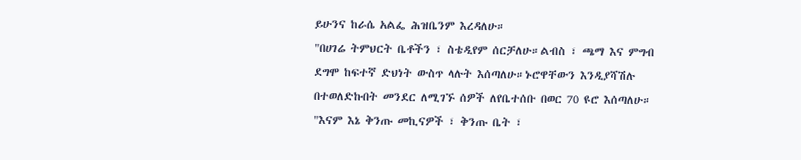ይሁንና ከራሴ አልፌ ሕዝቤንም እረዳለሁ።
"በሀገሬ ትምህርት ቤቶችን ፣ ስቴዲየም ሰርቻለሁ።ልብስ ፣ ጫማ እና ምግብ
ደግሞ ከፍተኛ ድህነት ውስጥ ላሉት እሰጣለሁ።ኑሮዋቸውን እንዲያሻሽሉ
በተወለድኩበት መንደር ለሚገኙ ሰዎች ለየቤተሰቡ በወር 70 ዩሮ እሰጣለሁ።
"እናም እኔ ቅንጡ መኪናዎች ፣ ቅንጡ ቤት ፣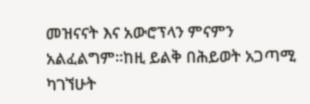መዝናናት እና አውሮፕላን ምናምን
አልፈልግም።ከዚ ይልቅ በሕይወት አጋጣሚ ካገኘሁት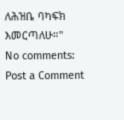ለሕዝቤ ባካፍክ
እመርጣለሁ።"
No comments:
Post a Comment